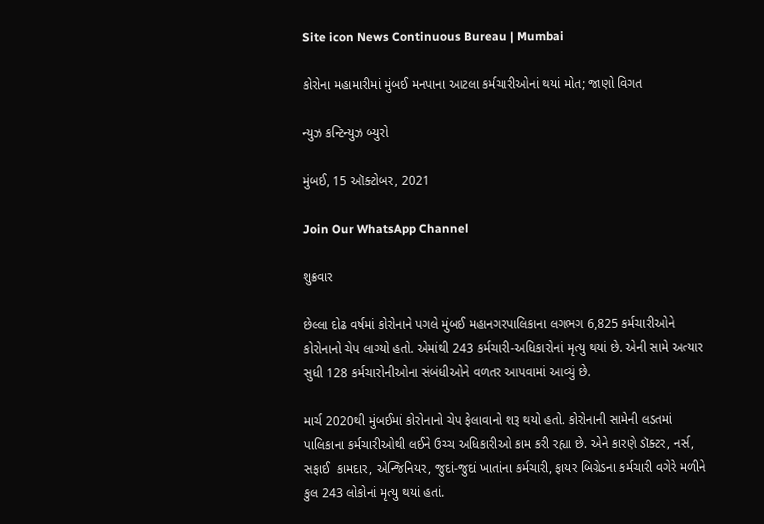Site icon News Continuous Bureau | Mumbai

કોરોના મહામારીમાં મુંબઈ મનપાના આટલા કર્મચારીઓનાં થયાં મોત; જાણો વિગત

ન્યુઝ કન્ટિન્યુઝ બ્યુરો

મુંબઈ, 15 ઑક્ટોબર, 2021

Join Our WhatsApp Channel

શુક્રવાર

છેલ્લા દોઢ વર્ષમાં કોરોનાને પગલે મુંબઈ મહાનગરપાલિકાના લગભગ 6,825 કર્મચારીઓને કોરોનાનો ચેપ લાગ્યો હતો. એમાંથી 243 કર્મચારી-અધિકારોનાં મૃત્યુ થયાં છે. એની સામે અત્યાર સુધી 128 કર્મચારોનીઓના સંબંધીઓને વળતર આપવામાં આવ્યું છે.

માર્ચ 2020થી મુંબઈમાં કોરોનાનો ચેપ ફેલાવાનો શરૂ થયો હતો. કોરોનાની સામેની લડતમાં પાલિકાના કર્મચારીઓથી લઈને ઉચ્ચ અધિકારીઓ કામ કરી રહ્યા છે. એને કારણે ડૉક્ટર, નર્સ, સફાઈ  કામદાર, એન્જિનિયર, જુદાં-જુદાં ખાતાંના કર્મચારી, ફાયર બિગ્રેડના કર્મચારી વગેરે મળીને કુલ 243 લોકોનાં મૃત્યુ થયાં હતાં.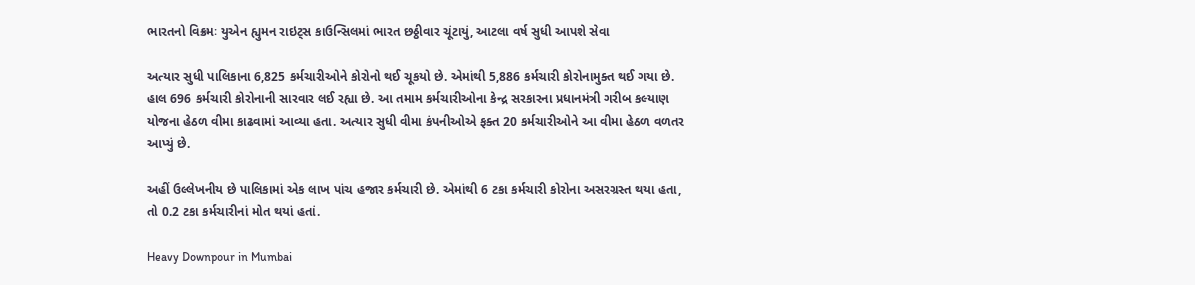ભારતનો વિક્રમઃ યુએન હ્યુમન રાઇટ્સ કાઉન્સિલમાં ભારત છઠ્ઠીવાર ચૂંટાયું, આટલા વર્ષ સુધી આપશે સેવા

અત્યાર સુધી પાલિકાના 6,825 કર્મચારીઓને કોરોનો થઈ ચૂકયો છે. એમાંથી 5,886 કર્મચારી કોરોનામુક્ત થઈ ગયા છે. હાલ 696 કર્મચારી કોરોનાની સારવાર લઈ રહ્યા છે. આ તમામ કર્મચારીઓના કેન્દ્ર સરકારના પ્રધાનમંત્રી ગરીબ કલ્યાણ યોજના હેઠળ વીમા કાઢવામાં આવ્યા હતા. અત્યાર સુધી વીમા કંપનીઓએ ફક્ત 20 કર્મચારીઓને આ વીમા હેઠળ વળતર આપ્યું છે.

અહીં ઉલ્લેખનીય છે પાલિકામાં એક લાખ પાંચ હજાર કર્મચારી છે. એમાંથી 6 ટકા કર્મચારી કોરોના અસરગ્રસ્ત થયા હતા, તો 0.2 ટકા કર્મચારીનાં મોત થયાં હતાં.

Heavy Downpour in Mumbai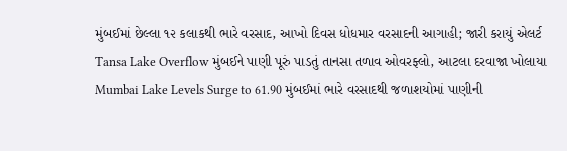મુંબઈમાં છેલ્લા ૧૨ કલાકથી ભારે વરસાદ, આખો દિવસ ધોધમાર વરસાદની આગાહી; જારી કરાયું એલર્ટ
Tansa Lake Overflow મુંબઈને પાણી પૂરું પાડતું તાનસા તળાવ ઓવરફ્લો, આટલા દરવાજા ખોલાયા
Mumbai Lake Levels Surge to 61.90 મુંબઈમાં ભારે વરસાદથી જળાશયોમાં પાણીની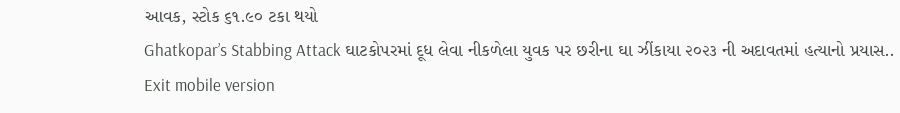આવક, સ્ટોક ૬૧.૯૦ ટકા થયો
Ghatkopar’s Stabbing Attack ઘાટકોપરમાં દૂધ લેવા નીકળેલા યુવક પર છરીના ઘા ઝીંકાયા ૨૦૨૩ ની અદાવતમાં હત્યાનો પ્રયાસ..
Exit mobile version